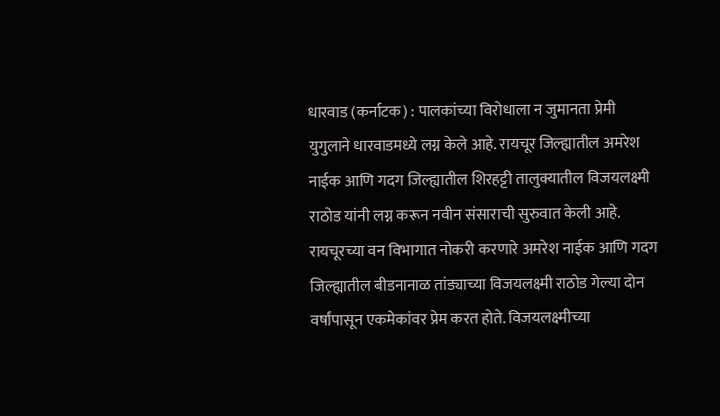धारवाड (कर्नाटक) : पालकांच्या विरोधाला न जुमानता प्रेमी युगुलाने धारवाडमध्ये लग्न केले आहे. रायचूर जिल्ह्यातील अमरेश नाईक आणि गदग जिल्ह्यातील शिरहट्टी तालुक्यातील विजयलक्ष्मी राठोड यांनी लग्न करून नवीन संसाराची सुरुवात केली आहे.
रायचूरच्या वन विभागात नोकरी करणारे अमरेश नाईक आणि गदग जिल्ह्यातील बीडनानाळ तांड्याच्या विजयलक्ष्मी राठोड गेल्या दोन वर्षांपासून एकमेकांवर प्रेम करत होते. विजयलक्ष्मीच्या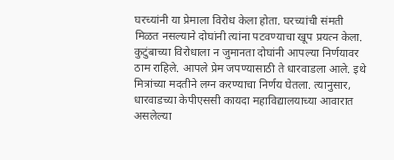घरच्यांनी या प्रेमाला विरोध केला होता. घरच्यांची संमती मिळत नसल्याने दोघांनी त्यांना पटवण्याचा खूप प्रयत्न केला.
कुटुंबाच्या विरोधाला न जुमानता दोघांनी आपल्या निर्णयावर ठाम राहिले. आपले प्रेम जपण्यासाठी ते धारवाडला आले. इथे मित्रांच्या मदतीने लग्न करण्याचा निर्णय घेतला. त्यानुसार, धारवाडच्या केपीएससी कायदा महाविद्यालयाच्या आवारात असलेल्या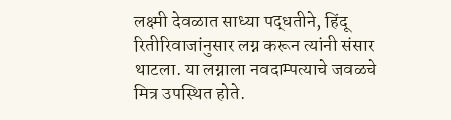लक्ष्मी देवळात साध्या पद्धतीने, हिंदू रितीरिवाजांनुसार लग्न करून त्यांनी संसार थाटला. या लग्नाला नवदाम्पत्याचे जवळचे मित्र उपस्थित होते.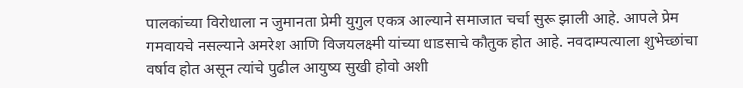पालकांच्या विरोधाला न जुमानता प्रेमी युगुल एकत्र आल्याने समाजात चर्चा सुरू झाली आहे. आपले प्रेम गमवायचे नसल्याने अमरेश आणि विजयलक्ष्मी यांच्या धाडसाचे कौतुक होत आहे. नवदाम्पत्याला शुभेच्छांचा वर्षाव होत असून त्यांचे पुढील आयुष्य सुखी होवो अशी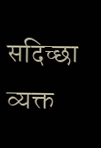सदिच्छा व्यक्त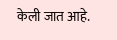केली जात आहे.